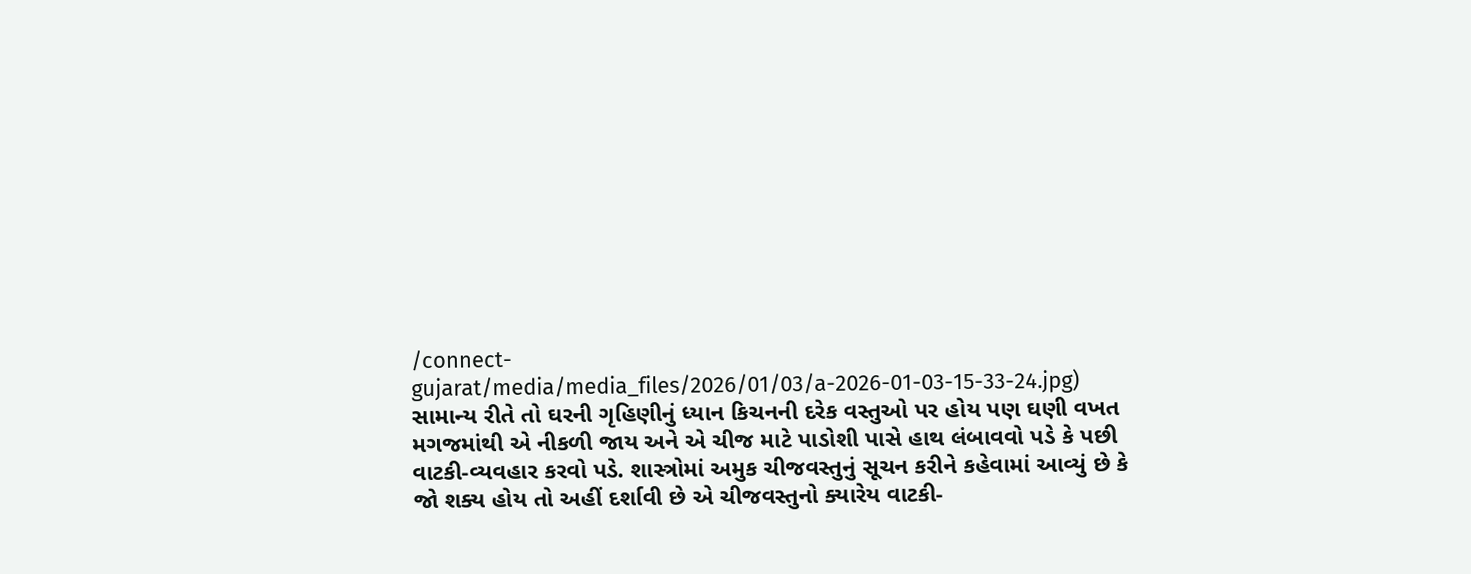/connect-gujarat/media/media_files/2026/01/03/a-2026-01-03-15-33-24.jpg)
સામાન્ય રીતે તો ઘરની ગૃહિણીનું ધ્યાન કિચનની દરેક વસ્તુઓ પર હોય પણ ઘણી વખત મગજમાંથી એ નીકળી જાય અને એ ચીજ માટે પાડોશી પાસે હાથ લંબાવવો પડે કે પછી વાટકી-વ્યવહાર કરવો પડે. શાસ્ત્રોમાં અમુક ચીજવસ્તુનું સૂચન કરીને કહેવામાં આવ્યું છે કે જો શક્ય હોય તો અહીં દર્શાવી છે એ ચીજવસ્તુનો ક્યારેય વાટકી-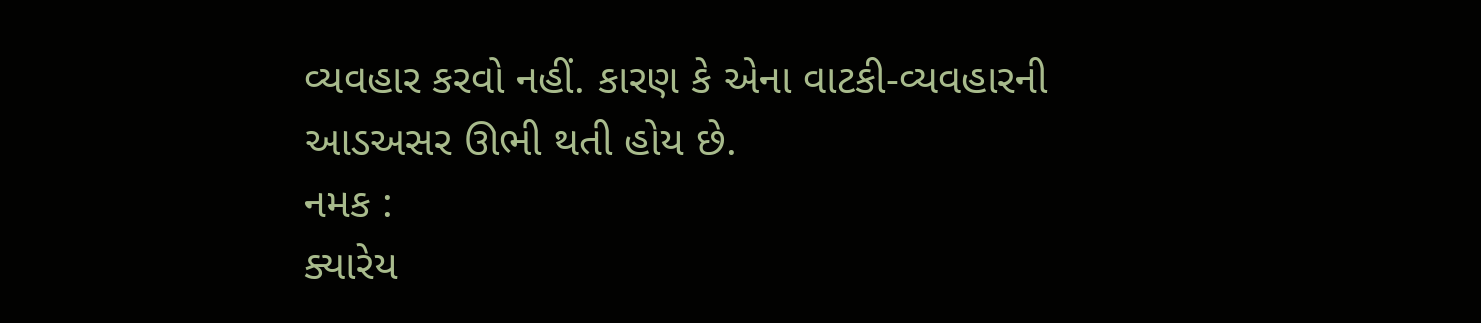વ્યવહાર કરવો નહીં. કારણ કે એના વાટકી-વ્યવહારની આડઅસર ઊભી થતી હોય છે.
નમક :
ક્યારેય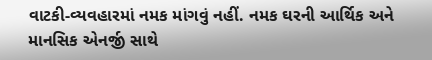વાટકી-વ્યવહારમાં નમક માંગવું નહીં. નમક ઘરની આર્થિક અને માનસિક એનર્જી સાથે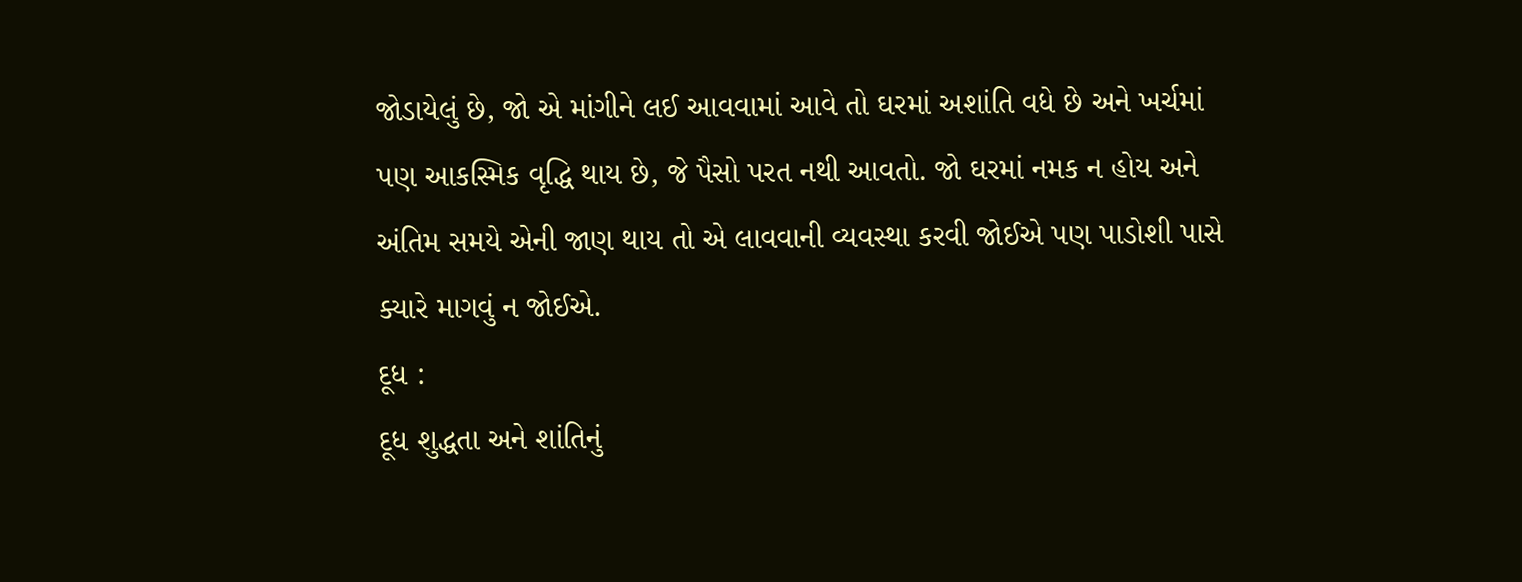જોડાયેલું છે, જો એ માંગીને લઈ આવવામાં આવે તો ઘરમાં અશાંતિ વધે છે અને ખર્ચમાં પણ આકસ્મિક વૃદ્ધિ થાય છે, જે પૈસો પરત નથી આવતો. જો ઘરમાં નમક ન હોય અને અંતિમ સમયે એની જાણ થાય તો એ લાવવાની વ્યવસ્થા કરવી જોઈએ પણ પાડોશી પાસે ક્યારે માગવું ન જોઈએ.
દૂધ :
દૂધ શુદ્ધતા અને શાંતિનું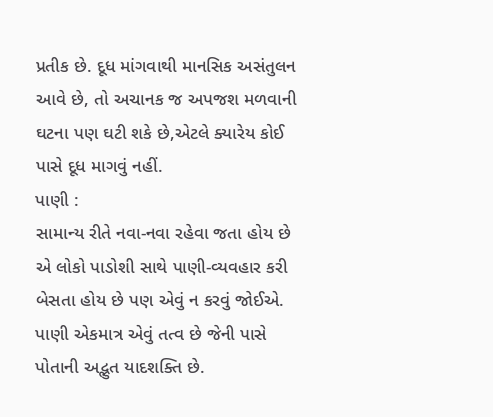પ્રતીક છે. દૂધ માંગવાથી માનસિક અસંતુલન આવે છે, તો અચાનક જ અપજશ મળવાની ઘટના પણ ઘટી શકે છે,એટલે ક્યારેય કોઈ પાસે દૂધ માગવું નહીં.
પાણી :
સામાન્ય રીતે નવા-નવા રહેવા જતા હોય છે એ લોકો પાડોશી સાથે પાણી-વ્યવહાર કરી બેસતા હોય છે પણ એવું ન કરવું જોઈએ. પાણી એકમાત્ર એવું તત્વ છે જેની પાસે પોતાની અદ્ભુત યાદશક્તિ છે.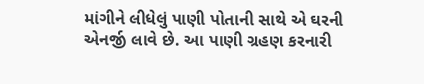માંગીને લીધેલું પાણી પોતાની સાથે એ ઘરની એનર્જી લાવે છે. આ પાણી ગ્રહણ કરનારી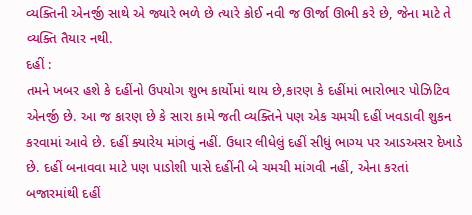વ્યક્તિની એનર્જી સાથે એ જ્યારે ભળે છે ત્યારે કોઈ નવી જ ઊર્જા ઊભી કરે છે, જેના માટે તે વ્યક્તિ તૈયાર નથી.
દહીં :
તમને ખબર હશે કે દહીંનો ઉપયોગ શુભ કાર્યોમાં થાય છે,કારણ કે દહીંમાં ભારોભાર પોઝિટિવ એનર્જી છે. આ જ કારણ છે કે સારા કામે જતી વ્યક્તિને પણ એક ચમચી દહીં ખવડાવી શુકન કરવામાં આવે છે. દહીં ક્યારેય માંગવું નહીં. ઉધાર લીધેલું દહીં સીધું ભાગ્ય પર આડઅસર દેખાડે છે. દહીં બનાવવા માટે પણ પાડોશી પાસે દહીંની બે ચમચી માંગવી નહીં, એના કરતાં બજારમાંથી દહીં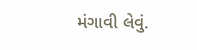મંગાવી લેવું.